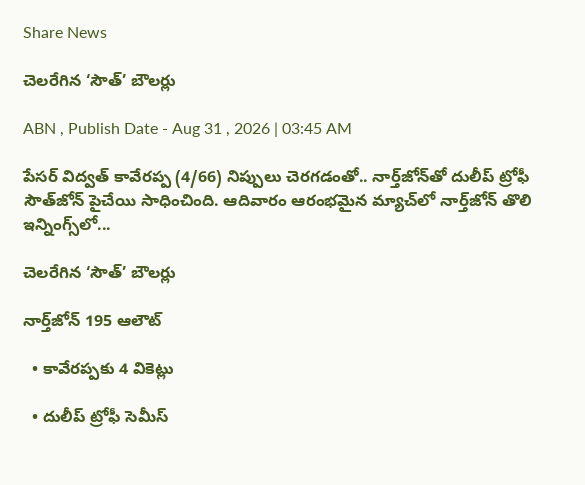Share News

చెలరేగిన ‘సౌత్‌’ బౌలర్లు

ABN , Publish Date - Aug 31 , 2026 | 03:45 AM

పేసర్‌ విద్వత్‌ కావేరప్ప (4/66) నిప్పులు చెరగడంతో.. నార్త్‌జోన్‌తో దులీప్‌ ట్రోఫీ సౌత్‌జోన్‌ పైచేయి సాధించింది. ఆదివారం ఆరంభమైన మ్యాచ్‌లో నార్త్‌జోన్‌ తొలి ఇన్నింగ్స్‌లో...

చెలరేగిన ‘సౌత్‌’ బౌలర్లు

నార్త్‌జోన్‌ 195 ఆలౌట్‌

  • కావేరప్పకు 4 వికెట్లు

  • దులీప్‌ ట్రోఫీ సెమీస్‌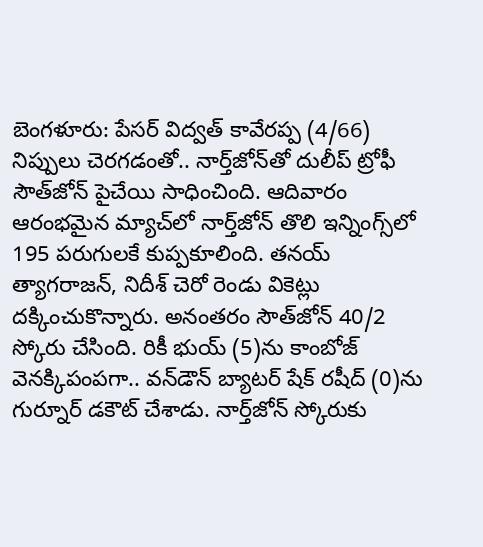బెంగళూరు: పేసర్‌ విద్వత్‌ కావేరప్ప (4/66) నిప్పులు చెరగడంతో.. నార్త్‌జోన్‌తో దులీప్‌ ట్రోఫీ సౌత్‌జోన్‌ పైచేయి సాధించింది. ఆదివారం ఆరంభమైన మ్యాచ్‌లో నార్త్‌జోన్‌ తొలి ఇన్నింగ్స్‌లో 195 పరుగులకే కుప్పకూలింది. తనయ్‌ త్యాగరాజన్‌, నిదీశ్‌ చెరో రెండు వికెట్లు దక్కించుకొన్నారు. అనంతరం సౌత్‌జోన్‌ 40/2 స్కోరు చేసింది. రికీ భుయ్‌ (5)ను కాంబోజ్‌ వెనక్కిపంపగా.. వన్‌డౌన్‌ బ్యాటర్‌ షేక్‌ రషీద్‌ (0)ను గుర్నూర్‌ డకౌట్‌ చేశాడు. నార్త్‌జోన్‌ స్కోరుకు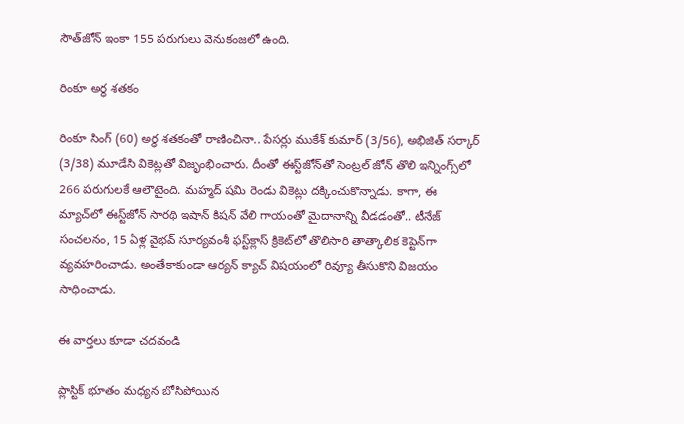సౌత్‌జోన్‌ ఇంకా 155 పరుగులు వెనుకంజలో ఉంది.

రింకూ అర్ధ శతకం

రింకూ సింగ్‌ (60) అర్ధ శతకంతో రాణించినా.. పేసర్లు ముకేశ్‌ కుమార్‌ (3/56), అభిజిత్‌ సర్కార్‌ (3/38) మూడేసి వికెట్లతో విజృంభించారు. దీంతో ఈస్ట్‌జోన్‌తో సెంట్రల్‌ జోన్‌ తొలి ఇన్నింగ్స్‌లో 266 పరుగులకే ఆలౌటైంది. మహ్మద్‌ షమి రెండు వికెట్లు దక్కించుకొన్నాడు. కాగా, ఈ మ్యాచ్‌లో ఈస్ట్‌జోన్‌ సారథి ఇషాన్‌ కిషన్‌ వేలి గాయంతో మైదానాన్ని వీడడంతో.. టీనేజ్‌ సంచలనం, 15 ఏళ్ల వైభవ్‌ సూర్యవంశీ ఫస్ట్‌క్లాస్‌ క్రికెట్‌లో తొలిసారి తాత్కాలిక కెప్టెన్‌గా వ్యవహరించాడు. అంతేకాకుండా ఆర్యన్‌ క్యాచ్‌ విషయంలో రివ్యూ తీసుకొని విజయం సాధించాడు.

ఈ వార్తలు కూడా చదవండి

ప్లాస్టిక్ భూతం మధ్యన బోసిపోయిన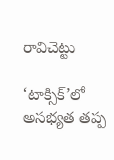రావిచెట్టు

‘టాక్సిక్‌‌’లో అసభ్యత తప్ప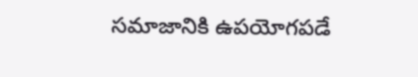సమాజానికి ఉపయోగపడే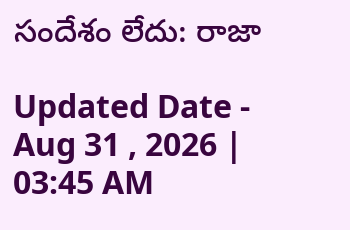సందేశం లేదు: రాజా

Updated Date - Aug 31 , 2026 | 03:45 AM